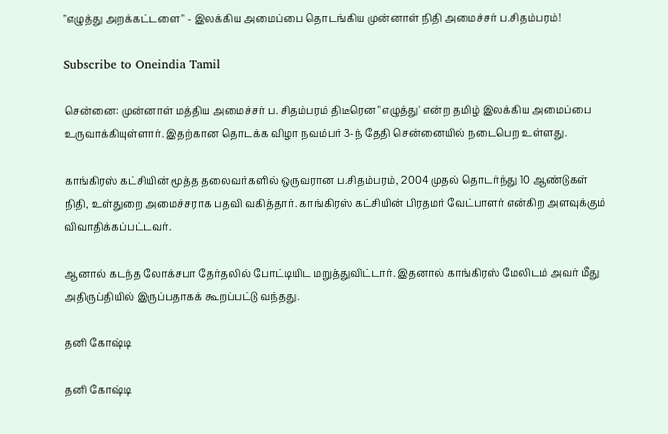"எழுத்து அறக்கட்டளை" - இலக்கிய அமைப்பை தொடங்கிய முன்னாள் நிதி அமைச்சர் ப.சிதம்பரம்!

Subscribe to Oneindia Tamil

சென்னை: முன்னாள் மத்திய அமைச்சர் ப. சிதம்பரம் திடீரென "எழுத்து' என்ற தமிழ் இலக்கிய அமைப்பை உருவாக்கியுள்ளார். இதற்கான தொடக்க விழா நவம்பர் 3-ந் தேதி சென்னையில் நடைபெற உள்ளது.

காங்கிரஸ் கட்சியின் மூத்த தலைவர்களில் ஒருவரான ப.சிதம்பரம், 2004 முதல் தொடர்ந்து 10 ஆண்டுகள் நிதி, உள்துறை அமைச்சராக பதவி வகித்தார். காங்கிரஸ் கட்சியின் பிரதமர் வேட்பாளர் என்கிற அளவுக்கும் விவாதிக்கப்பட்டவர்.

ஆனால் கடந்த லோக்சபா தேர்தலில் போட்டியிட மறுத்துவிட்டார். இதனால் காங்கிரஸ் மேலிடம் அவர் மீது அதிருப்தியில் இருப்பதாகக் கூறப்பட்டு வந்தது.

தனி கோஷ்டி

தனி கோஷ்டி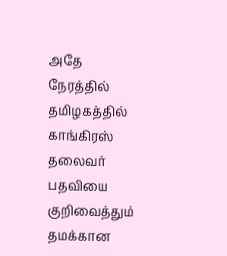அதே நேரத்தில் தமிழகத்தில் காங்கிரஸ் தலைவர் பதவியை குறிவைத்தும் தமக்கான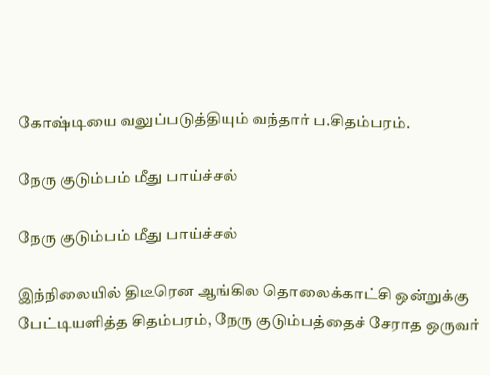கோஷ்டியை வலுப்படுத்தியும் வந்தார் ப.சிதம்பரம்.

நேரு குடும்பம் மீது பாய்ச்சல்

நேரு குடும்பம் மீது பாய்ச்சல்

இந்நிலையில் திடீரென ஆங்கில தொலைக்காட்சி ஒன்றுக்கு பேட்டியளித்த சிதம்பரம், நேரு குடும்பத்தைச் சேராத ஒருவர்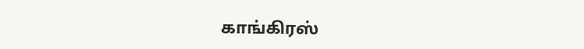காங்கிரஸ்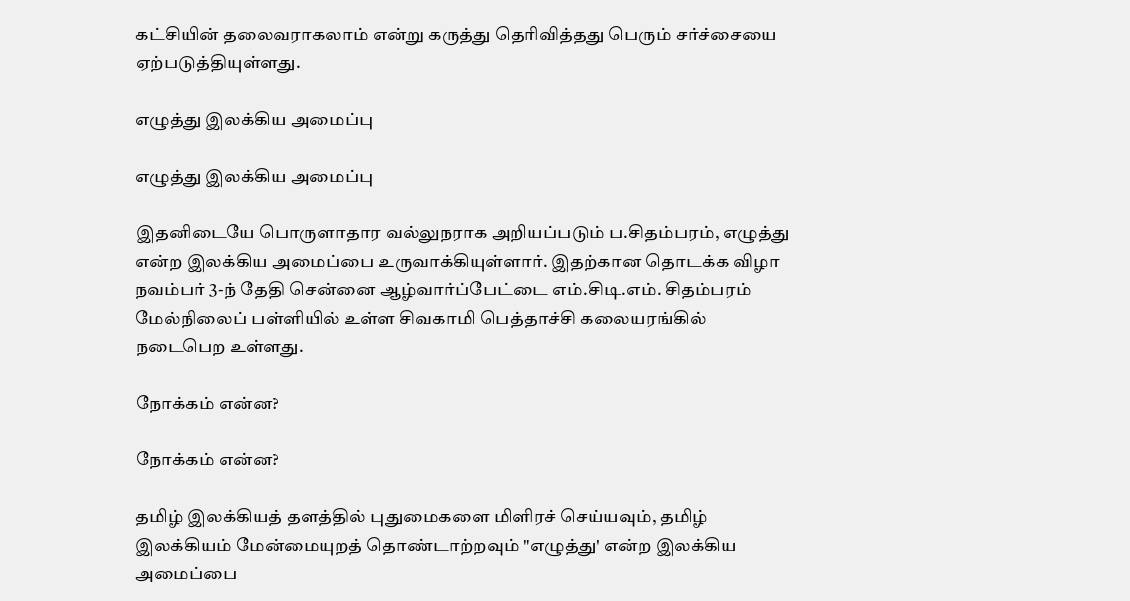கட்சியின் தலைவராகலாம் என்று கருத்து தெரிவித்தது பெரும் சர்ச்சையை ஏற்படுத்தியுள்ளது.

எழுத்து இலக்கிய அமைப்பு

எழுத்து இலக்கிய அமைப்பு

இதனிடையே பொருளாதார வல்லுநராக அறியப்படும் ப.சிதம்பரம், எழுத்து என்ற இலக்கிய அமைப்பை உருவாக்கியுள்ளார். இதற்கான தொடக்க விழா நவம்பர் 3-ந் தேதி சென்னை ஆழ்வார்ப்பேட்டை எம்.சிடி.எம். சிதம்பரம் மேல்நிலைப் பள்ளியில் உள்ள சிவகாமி பெத்தாச்சி கலையரங்கில் நடைபெற உள்ளது.

நோக்கம் என்ன?

நோக்கம் என்ன?

தமிழ் இலக்கியத் தளத்தில் புதுமைகளை மிளிரச் செய்யவும், தமிழ் இலக்கியம் மேன்மையுறத் தொண்டாற்றவும் "எழுத்து' என்ற இலக்கிய அமைப்பை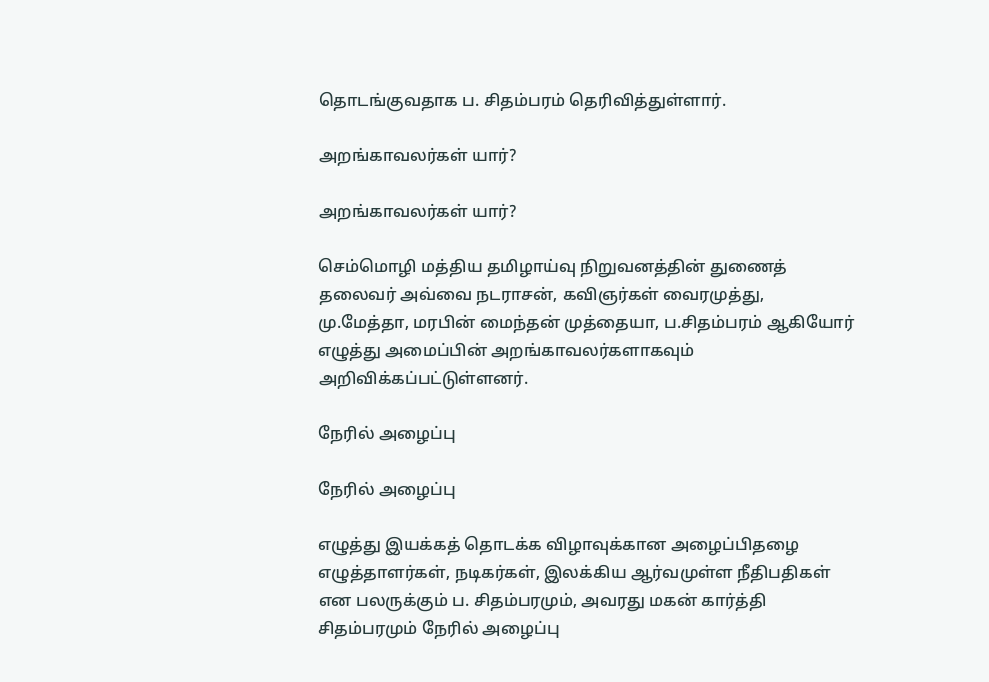தொடங்குவதாக ப. சிதம்பரம் தெரிவித்துள்ளார்.

அறங்காவலர்கள் யார்?

அறங்காவலர்கள் யார்?

செம்மொழி மத்திய தமிழாய்வு நிறுவனத்தின் துணைத் தலைவர் அவ்வை நடராசன், கவிஞர்கள் வைரமுத்து, மு.மேத்தா, மரபின் மைந்தன் முத்தையா, ப.சிதம்பரம் ஆகியோர் எழுத்து அமைப்பின் அறங்காவலர்களாகவும் அறிவிக்கப்பட்டுள்ளனர்.

நேரில் அழைப்பு

நேரில் அழைப்பு

எழுத்து இயக்கத் தொடக்க விழாவுக்கான அழைப்பிதழை எழுத்தாளர்கள், நடிகர்கள், இலக்கிய ஆர்வமுள்ள நீதிபதிகள் என பலருக்கும் ப. சிதம்பரமும், அவரது மகன் கார்த்தி சிதம்பரமும் நேரில் அழைப்பு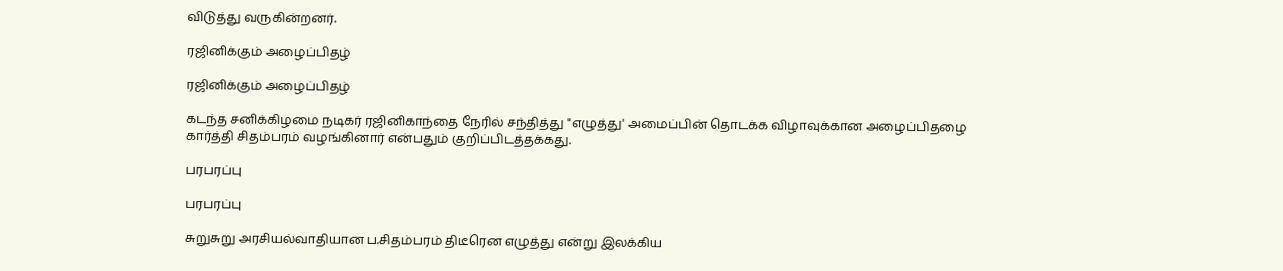விடுத்து வருகின்றனர்.

ரஜினிக்கும் அழைப்பிதழ்

ரஜினிக்கும் அழைப்பிதழ்

கடந்த சனிக்கிழமை நடிகர் ரஜினிகாந்தை நேரில் சந்தித்து "எழுத்து' அமைப்பின் தொடக்க விழாவுக்கான அழைப்பிதழை கார்த்தி சிதம்பரம் வழங்கினார் என்பதும் குறிப்பிடத்தக்கது.

பரபரப்பு

பரபரப்பு

சுறுசுறு அரசியல்வாதியான ப.சிதம்பரம் திடீரென எழுத்து என்று இலக்கிய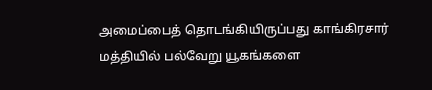அமைப்பைத் தொடங்கியிருப்பது காங்கிரசார் மத்தியில் பல்வேறு யூகங்களை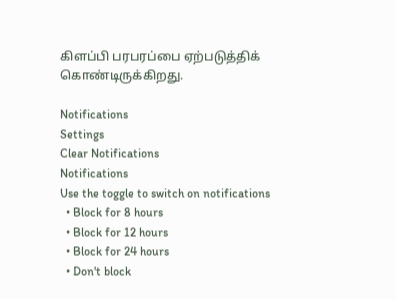கிளப்பி பரபரப்பை ஏற்படுத்திக் கொண்டிருக்கிறது.

Notifications
Settings
Clear Notifications
Notifications
Use the toggle to switch on notifications
  • Block for 8 hours
  • Block for 12 hours
  • Block for 24 hours
  • Don't block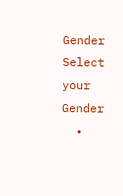Gender
Select your Gender
  •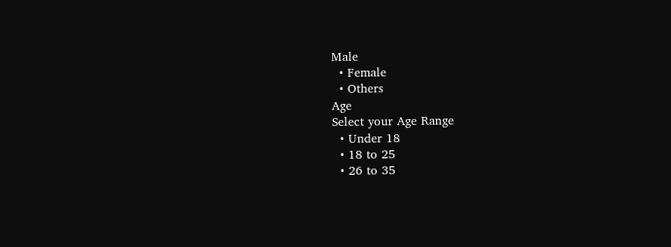Male
  • Female
  • Others
Age
Select your Age Range
  • Under 18
  • 18 to 25
  • 26 to 35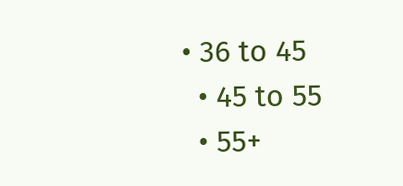• 36 to 45
  • 45 to 55
  • 55+